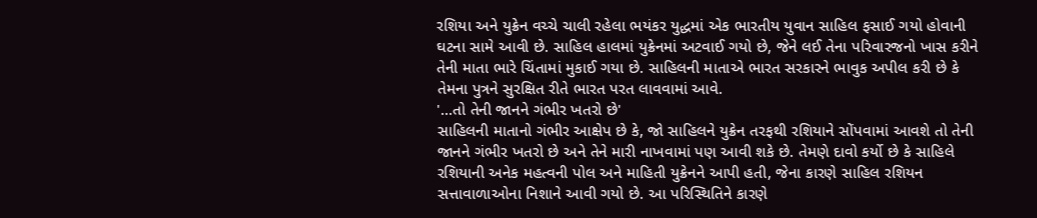રશિયા અને યુક્રેન વચ્ચે ચાલી રહેલા ભયંકર યુદ્ધમાં એક ભારતીય યુવાન સાહિલ ફસાઈ ગયો હોવાની ઘટના સામે આવી છે. સાહિલ હાલમાં યુક્રેનમાં અટવાઈ ગયો છે, જેને લઈ તેના પરિવારજનો ખાસ કરીને તેની માતા ભારે ચિંતામાં મુકાઈ ગયા છે. સાહિલની માતાએ ભારત સરકારને ભાવુક અપીલ કરી છે કે તેમના પુત્રને સુરક્ષિત રીતે ભારત પરત લાવવામાં આવે.
'...તો તેની જાનને ગંભીર ખતરો છે'
સાહિલની માતાનો ગંભીર આક્ષેપ છે કે, જો સાહિલને યુક્રેન તરફથી રશિયાને સોંપવામાં આવશે તો તેની જાનને ગંભીર ખતરો છે અને તેને મારી નાખવામાં પણ આવી શકે છે. તેમણે દાવો કર્યો છે કે સાહિલે રશિયાની અનેક મહત્વની પોલ અને માહિતી યુક્રેનને આપી હતી, જેના કારણે સાહિલ રશિયન સત્તાવાળાઓના નિશાને આવી ગયો છે. આ પરિસ્થિતિને કારણે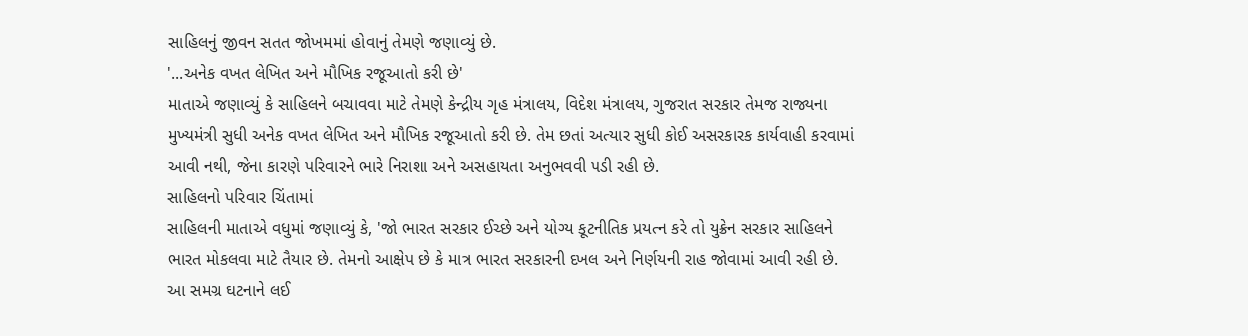સાહિલનું જીવન સતત જોખમમાં હોવાનું તેમણે જણાવ્યું છે.
'...અનેક વખત લેખિત અને મૌખિક રજૂઆતો કરી છે'
માતાએ જણાવ્યું કે સાહિલને બચાવવા માટે તેમણે કેન્દ્રીય ગૃહ મંત્રાલય, વિદેશ મંત્રાલય, ગુજરાત સરકાર તેમજ રાજ્યના મુખ્યમંત્રી સુધી અનેક વખત લેખિત અને મૌખિક રજૂઆતો કરી છે. તેમ છતાં અત્યાર સુધી કોઈ અસરકારક કાર્યવાહી કરવામાં આવી નથી, જેના કારણે પરિવારને ભારે નિરાશા અને અસહાયતા અનુભવવી પડી રહી છે.
સાહિલનો પરિવાર ચિંતામાં
સાહિલની માતાએ વધુમાં જણાવ્યું કે, 'જો ભારત સરકાર ઈચ્છે અને યોગ્ય કૂટનીતિક પ્રયત્ન કરે તો યુક્રેન સરકાર સાહિલને ભારત મોકલવા માટે તૈયાર છે. તેમનો આક્ષેપ છે કે માત્ર ભારત સરકારની દખલ અને નિર્ણયની રાહ જોવામાં આવી રહી છે. આ સમગ્ર ઘટનાને લઈ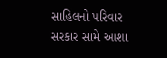સાહિલનો પરિવાર સરકાર સામે આશા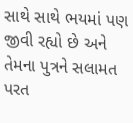સાથે સાથે ભયમાં પણ જીવી રહ્યો છે અને તેમના પુત્રને સલામત પરત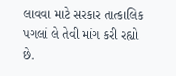લાવવા માટે સરકાર તાત્કાલિક પગલાં લે તેવી માંગ કરી રહ્યો છે.